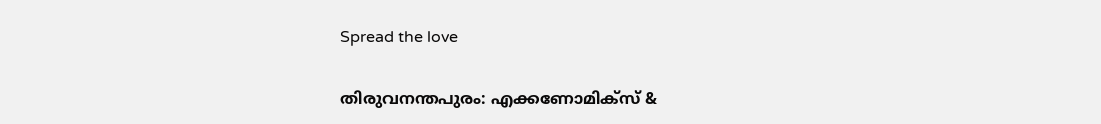Spread the love

തിരുവനന്തപുരം: എക്കണോമിക്സ് &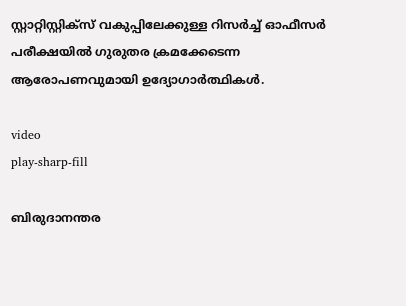സ്റ്റാറ്റിസ്റ്റിക്സ് വകുപ്പിലേക്കുള്ള റിസർച്ച്‌ ഓഫീസർ പരീക്ഷയില്‍ ഗുരുതര ക്രമക്കേടെന്ന ആരോപണവുമായി ഉദ്യോഗാർത്ഥികള്‍.

video
play-sharp-fill

ബിരുദാനന്തര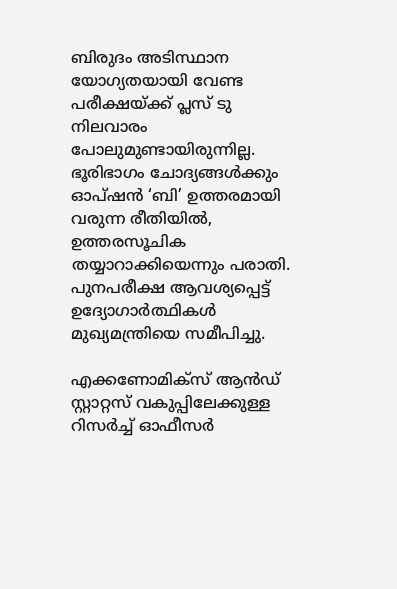ബിരുദം അടിസ്ഥാന യോഗ്യതയായി വേണ്ട പരീക്ഷയ്ക്ക് പ്ലസ് ടു നിലവാരം പോലുമുണ്ടായിരുന്നില്ല. ഭൂരിഭാഗം ചോദ്യങ്ങള്‍ക്കും ഓപ്ഷൻ ‘ബി’ ഉത്തരമായി വരുന്ന രീതിയില്‍, ഉത്തരസൂചിക തയ്യാറാക്കിയെന്നും പരാതി. പുനപരീക്ഷ ആവശ്യപ്പെട്ട് ഉദ്യോഗാർത്ഥികള്‍ മുഖ്യമന്ത്രിയെ സമീപിച്ചു.

എക്കണോമിക്സ് ആൻഡ് സ്റ്റാറ്റസ് വകുപ്പിലേക്കുള്ള റിസർച്ച്‌ ഓഫീസർ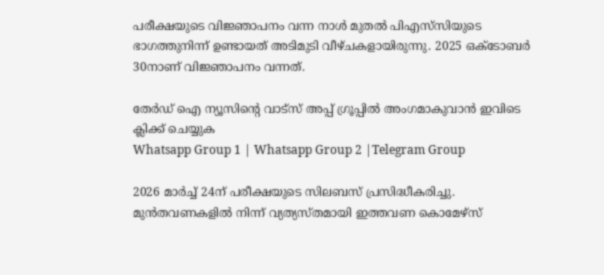പരീക്ഷയുടെ വിജ്ഞാപനം വന്ന നാള്‍ മുതല്‍ പിഎസ്‍സിയുടെ ഭാഗത്തുനിന്ന് ഉണ്ടായത് അടിമുടി വീഴ്ചകളായിരുന്നു. 2025 ഒക്ടോബർ 30നാണ് വിജ്ഞാപനം വന്നത്.

തേർഡ് ഐ ന്യൂസിന്റെ വാട്സ് അപ്പ് ഗ്രൂപ്പിൽ അംഗമാകുവാൻ ഇവിടെ ക്ലിക്ക് ചെയ്യുക
Whatsapp Group 1 | Whatsapp Group 2 |Telegram Group

2026 മാർച്ച്‌ 24ന് പരീക്ഷയുടെ സിലബസ് പ്രസിദ്ധീകരിച്ചു. മുൻതവണകളില്‍ നിന്ന് വ്യത്യസ്തമായി ഇത്തവണ കൊമേഴ്സ്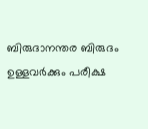ബിരുദാനന്തര ബിരുദം ഉള്ളവർക്കും പരീക്ഷ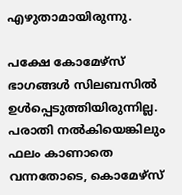എഴുതാമായിരുന്നു.

പക്ഷേ കോമേഴ്സ് ഭാഗങ്ങള്‍ സിലബസില്‍ ഉള്‍പ്പെടുത്തിയിരുന്നില്ല. പരാതി നല്‍കിയെങ്കിലും ഫലം കാണാതെ വന്നതോടെ, കൊമേഴ്സ്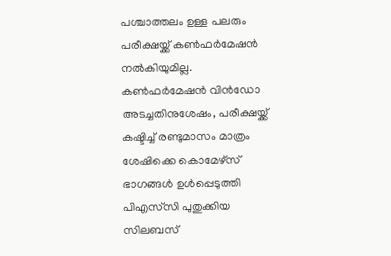പശ്ചാത്തലം ഉള്ള പലരും പരീക്ഷയ്ക്ക് കണ്‍ഫർമേഷൻ നല്‍കിയുമില്ല. കണ്‍ഫർമേഷൻ വിൻഡോ അടച്ചതിനുശേഷം, പരീക്ഷയ്ക്ക് കഷ്ടിച്ച്‌ രണ്ടുമാസം മാത്രം ശേഷിക്കെ കൊമേഴ്സ് ഭാഗങ്ങള്‍ ഉള്‍പ്പെടുത്തി പിഎസ്‍സി പുതുക്കിയ സിലബസ്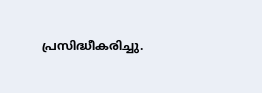പ്രസിദ്ധീകരിച്ചു.